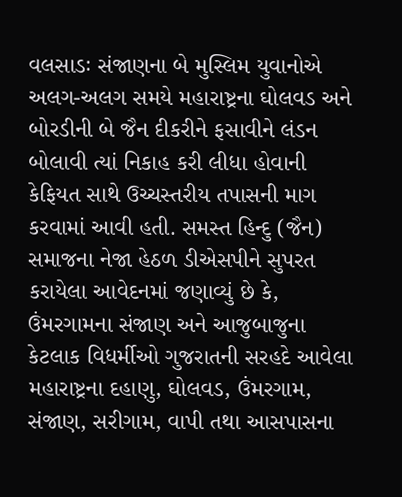વલસાડઃ સંજાણના બે મુસ્લિમ યુવાનોએ અલગ-અલગ સમયે મહારાષ્ટ્રના ઘોલવડ અને બોરડીની બે જૈન દીકરીને ફસાવીને લંડન બોલાવી ત્યાં નિકાહ કરી લીધા હોવાની કેફિયત સાથે ઉચ્ચસ્તરીય તપાસની માગ કરવામાં આવી હતી. સમસ્ત હિન્દુ (જૈન) સમાજના નેજા હેઠળ ડીએસપીને સુપરત કરાયેલા આવેદનમાં જણાવ્યું છે કે, ઉંમરગામના સંજાણ અને આજુબાજુના કેટલાક વિધર્મીઓ ગુજરાતની સરહદે આવેલા મહારાષ્ટ્રના દહાણુ, ઘોલવડ, ઉંમરગામ, સંજાણ, સરીગામ, વાપી તથા આસપાસના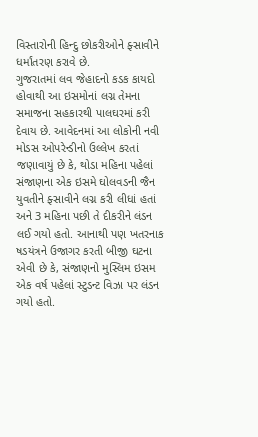વિસ્તારોની હિન્દુ છોકરીઓને ફ્સાવીને ધર્માંતરણ કરાવે છે.
ગુજરાતમાં લવ જેહાદનો કડક કાયદો હોવાથી આ ઇસમોનાં લગ્ન તેમના સમાજના સહકારથી પાલઘરમાં કરી દેવાય છે. આવેદનમાં આ લોકોની નવી મોડસ ઓપરેન્ડીનો ઉલ્લેખ કરતાં જણાવાયું છે કે, થોડા મહિના પહેલાં સંજાણના એક ઇસમે ઘોલવડની જૈન યુવતીને ફ્સાવીને લગ્ન કરી લીધાં હતાં અને 3 મહિના પછી તે દીકરીને લંડન લઈ ગયો હતો. આનાથી પણ ખતરનાક ષડયંત્રને ઉજાગર કરતી બીજી ઘટના એવી છે કે, સંજાણનો મુસ્લિમ ઇસમ એક વર્ષ પહેલાં સ્ટુડન્ટ વિઝા પર લંડન ગયો હતો.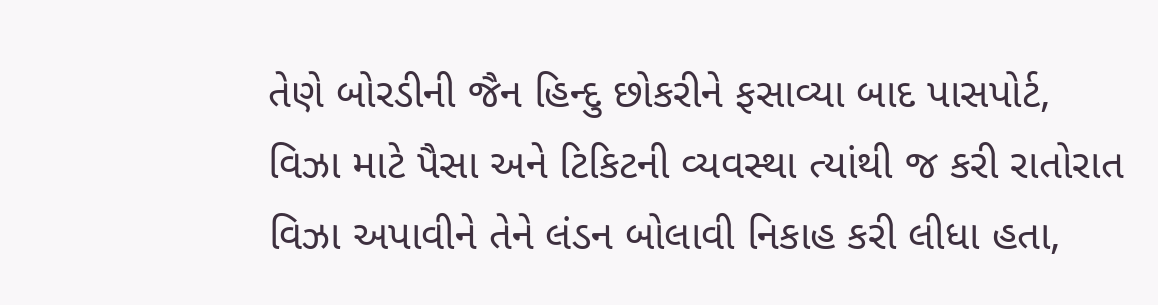તેણે બોરડીની જૈન હિન્દુ છોકરીને ફસાવ્યા બાદ પાસપોર્ટ, વિઝા માટે પૈસા અને ટિકિટની વ્યવસ્થા ત્યાંથી જ કરી રાતોરાત વિઝા અપાવીને તેને લંડન બોલાવી નિકાહ કરી લીધા હતા,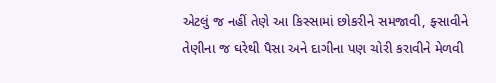એટલું જ નહીં તેણે આ કિસ્સામાં છોકરીને સમજાવી, ફ્સાવીને તેણીના જ ઘરેથી પૈસા અને દાગીના પણ ચોરી કરાવીને મેળવી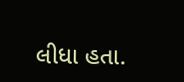લીધા હતા.